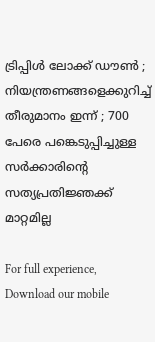ട്രിപ്പിള്‍ ലോക്ക് ഡൗണ്‍ ; നിയന്ത്രണങ്ങളെക്കുറിച്ച് തീരുമാനം ഇന്ന് ; 700 പേരെ പങ്കെടുപ്പിച്ചുള്ള സര്‍ക്കാരിന്റെ സത്യപ്രതിജ്ഞക്ക് മാറ്റമില്ല

For full experience, Download our mobile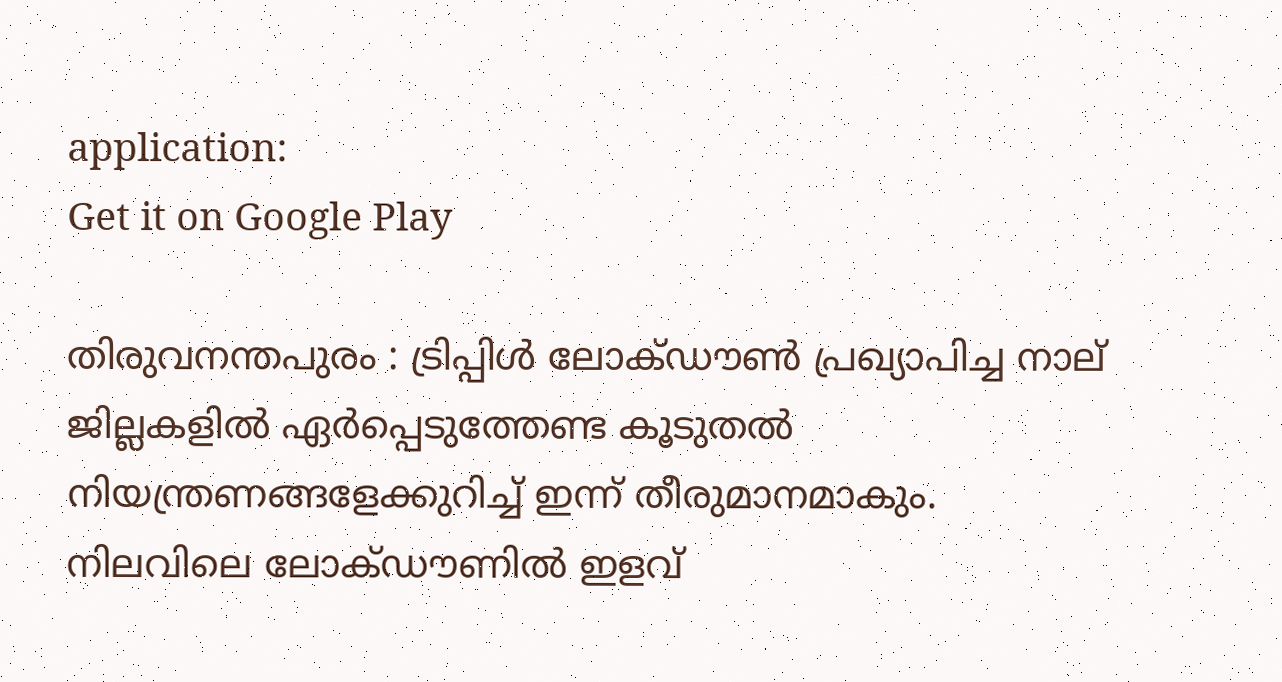application:
Get it on Google Play

തിരുവനന്തപുരം : ട്രിപ്പിള്‍ ലോക്ഡൗണ്‍ പ്രഖ്യാപിച്ച നാല് ജില്ലകളില്‍ ഏര്‍പ്പെടുത്തേണ്ട കൂടുതല്‍ നിയന്ത്രണങ്ങളേക്കുറിച്ച് ഇന്ന് തീരുമാനമാകും. നിലവിലെ ലോക്ഡൗണില്‍ ഇളവ്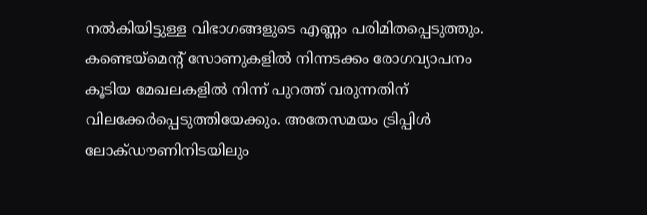നല്‍കിയിട്ടുള്ള വിഭാഗങ്ങളുടെ എണ്ണം പരിമിതപ്പെടുത്തും. കണ്ടെയ്‌മെന്റ് സോണുകളില്‍ നിന്നടക്കം രോഗവ്യാപനം കൂടിയ മേഖലകളില്‍ നിന്ന് പുറത്ത് വരുന്നതിന് വിലക്കേര്‍പ്പെടുത്തിയേക്കും. അതേസമയം ട്രിപ്പിള്‍ ലോക്ഡൗണിനിടയിലും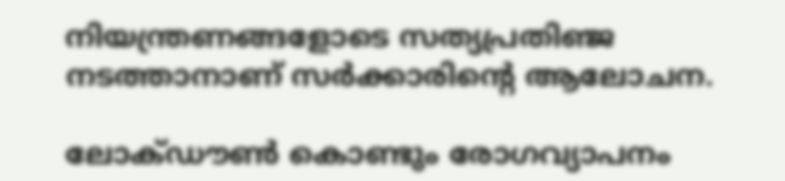നിയന്ത്രണങ്ങളോടെ സത്യപ്രതിഞ്ജ നടത്താനാണ് സര്‍ക്കാരിന്റെ ആലോചന.

ലോക്ഡൗണ്‍ കൊണ്ടും രോഗവ്യാപനം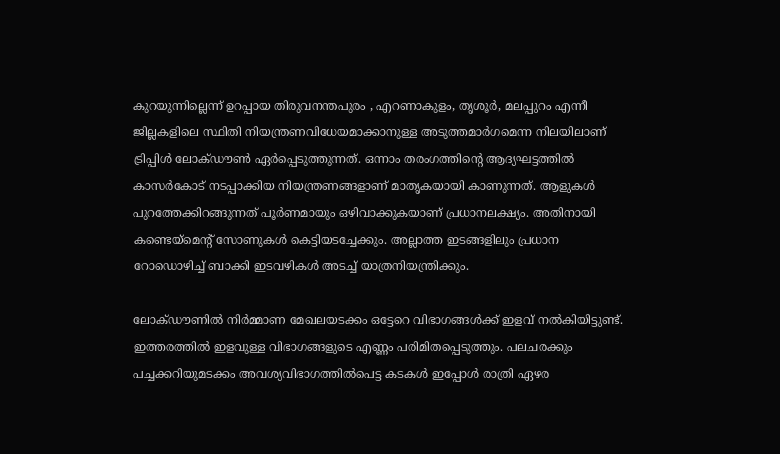കുറയുന്നില്ലെന്ന് ഉറപ്പായ തിരുവനന്തപുരം , എറണാകുളം, തൃശൂര്‍, മലപ്പുറം എന്നീ ജില്ലകളിലെ സ്ഥിതി നിയന്ത്രണവിധേയമാക്കാനുള്ള അടുത്തമാര്‍ഗമെന്ന നിലയിലാണ് ട്രിപ്പിള്‍ ലോക്ഡൗണ്‍ ഏര്‍പ്പെടുത്തുന്നത്. ഒന്നാം തരംഗത്തിന്റെ ആദ്യഘട്ടത്തില്‍ കാസര്‍കോട് നടപ്പാക്കിയ നിയന്ത്രണങ്ങളാണ് മാതൃകയായി കാണുന്നത്. ആളുകള്‍ പുറത്തേക്കിറങ്ങുന്നത് പൂര്‍ണമായും ഒഴിവാക്കുകയാണ് പ്രധാനലക്ഷ്യം. അതിനായി കണ്ടെയ്‌മെന്റ് സോണുകള്‍ കെട്ടിയടച്ചേക്കും. അല്ലാത്ത ഇടങ്ങളിലും പ്രധാന റോഡൊഴിച്ച് ബാക്കി ഇടവഴികള്‍ അടച്ച് യാത്രനിയന്ത്രിക്കും.

ലോക്ഡൗണില്‍ നിര്‍മ്മാണ മേഖലയടക്കം ഒട്ടേറെ വിഭാഗങ്ങള്‍ക്ക് ഇളവ് നല്‍കിയിട്ടുണ്ട്. ഇത്തരത്തില്‍ ഇളവുള്ള വിഭാഗങ്ങളുടെ എണ്ണം പരിമിതപ്പെടുത്തും. പലചരക്കും പച്ചക്കറിയുമടക്കം അവശ്യവിഭാഗത്തില്‍പെട്ട കടകള്‍ ഇപ്പോള്‍ രാത്രി ഏഴര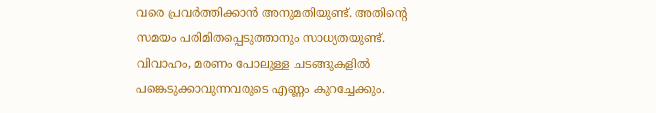വരെ പ്രവര്‍ത്തിക്കാന്‍ അനുമതിയുണ്ട്. അതിന്റെ സമയം പരിമിതപ്പെടുത്താനും സാധ്യതയുണ്ട്. വിവാഹം, മരണം പോലുള്ള ചടങ്ങുകളില്‍ പങ്കെടുക്കാവുന്നവരുടെ എണ്ണം കുറച്ചേക്കും.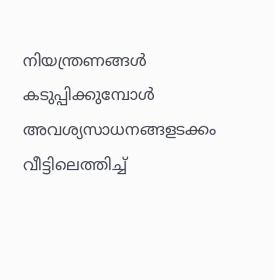നിയന്ത്രണങ്ങള്‍ കടുപ്പിക്കുമ്പോള്‍ അവശ്യസാധനങ്ങളടക്കം വീട്ടിലെത്തിച്ച്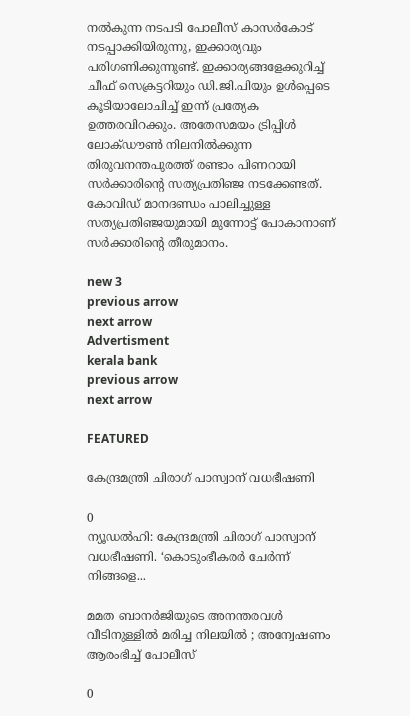നല്‍കുന്ന നടപടി പോലീസ് കാസര്‍കോട് നടപ്പാക്കിയിരുന്നു, ഇക്കാര്യവും പരിഗണിക്കുന്നുണ്ട്. ഇക്കാര്യങ്ങളേക്കുറിച്ച് ചീഫ് സെക്രട്ടറിയും ഡി.ജി.പിയും ഉള്‍പ്പെടെ കൂടിയാലോചിച്ച് ഇന്ന് പ്രത്യേക ഉത്തരവിറക്കും. അതേസമയം ട്രിപ്പിള്‍ ലോക്ഡൗണ്‍ നിലനില്‍ക്കുന്ന തിരുവനന്തപുരത്ത് രണ്ടാം പിണറായി സര്‍ക്കാരിന്റെ സത്യപ്രതിഞ്ജ നടക്കേണ്ടത്. കോവിഡ് മാനദണ്ഡം പാലിച്ചുള്ള സത്യപ്രതിഞ്ജയുമായി മുന്നോട്ട് പോകാനാണ് സര്‍ക്കാരിന്റെ തീരുമാനം.

new 3
previous arrow
next arrow
Advertisment
kerala bank
previous arrow
next arrow

FEATURED

കേന്ദ്രമന്ത്രി ചിരാഗ് പാസ്വാന് വധഭീഷണി

0
ന്യൂഡൽഹി: കേന്ദ്രമന്ത്രി ചിരാഗ് പാസ്വാന് വധഭീഷണി. ‘കൊടുംഭീകരർ ചേർന്ന് നിങ്ങളെ...

മമത ബാനർജിയുടെ അനന്തരവൾ വീടിനുള്ളിൽ മരിച്ച നിലയിൽ ; അന്വേഷണം ആരംഭിച്ച് പോലീസ്

0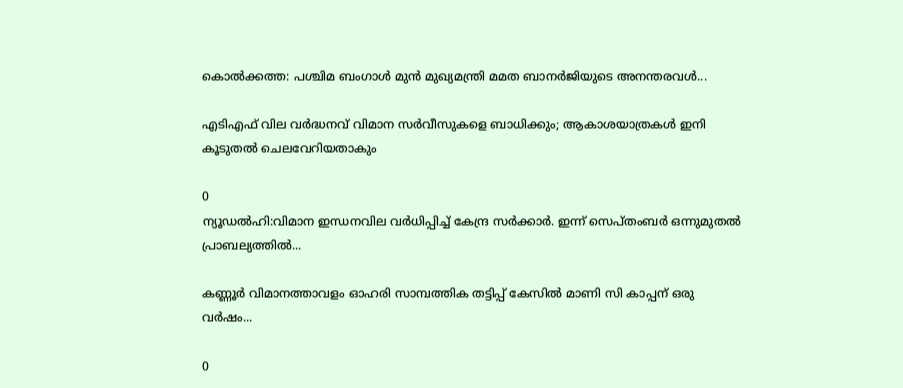കൊൽക്കത്ത: പശ്ചിമ ബംഗാൾ മുൻ മുഖ്യമന്ത്രി മമത ബാനർജിയുടെ അനന്തരവൾ...

എടിഎഫ് വില വർദ്ധനവ് വിമാന സർവീസുകളെ ബാധിക്കും; ആകാശയാത്രകൾ ഇനി കൂടുതൽ ചെലവേറിയതാകും

0
ന്യൂഡല്‍ഹി:വിമാന ഇന്ധനവില വര്‍ധിപ്പിച്ച് കേന്ദ്ര സര്‍ക്കാര്‍. ഇന്ന് സെപ്തംബര്‍ ഒന്നുമുതല്‍ പ്രാബല്യത്തില്‍...

കണ്ണൂർ വിമാനത്താവളം ഓഹരി സാമ്പത്തിക തട്ടിപ്പ് കേസില്‍ മാണി സി കാപ്പന് ഒരു വർഷം...

0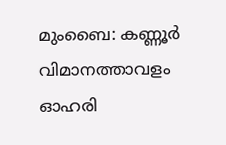മുംബൈ: കണ്ണൂർ വിമാനത്താവളം ഓഹരി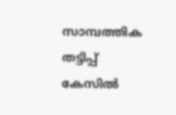സാമ്പത്തിക തട്ടിപ്പ് കേസില്‍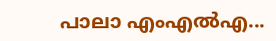പാലാ എംഎൽഎ...